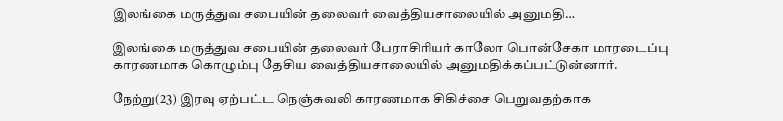இலங்கை மருத்துவ சபையின் தலைவர் வைத்தியசாலையில் அனுமதி…

இலங்கை மருத்துவ சபையின் தலைவர் பேராசிரியர் காலோ பொன்சேகா மாரடைப்பு காரணமாக கொழும்பு தேசிய வைத்தியசாலையில் அனுமதிக்கப்பட்டுன்னார்.

நேற்று(23) இரவு ஏற்பட்ட நெஞ்சுவலி காரணமாக சிகிச்சை பெறுவதற்காக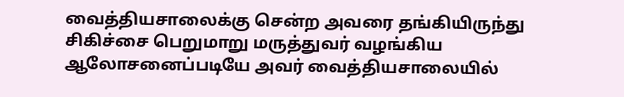வைத்தியசாலைக்கு சென்ற அவரை தங்கியிருந்து சிகிச்சை பெறுமாறு மருத்துவர் வழங்கிய ஆலோசனைப்படியே அவர் வைத்தியசாலையில்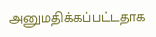அனுமதிக்கப்பட்டதாக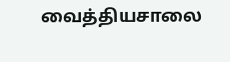வைத்தியசாலை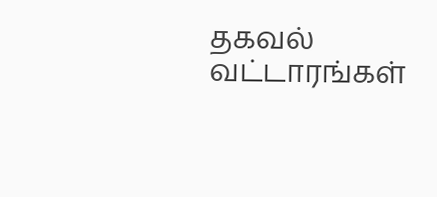தகவல் வட்டாரங்கள்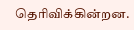தெரிவிக்கின்றன.